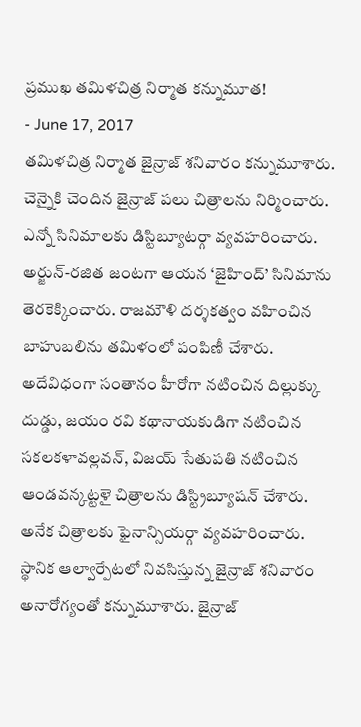ప్రముఖ తమిళచిత్ర నిర్మాత కన్నుమూత!
- June 17, 2017
తమిళచిత్ర నిర్మాత జైన్రాజ్ శనివారం కన్నుమూశారు. చెన్నైకి చెందిన జైన్రాజ్ పలు చిత్రాలను నిర్మించారు. ఎన్నో సినిమాలకు డిస్టిబ్యూటర్గా వ్యవహరించారు. అర్జున్-రజిత జంటగా ఆయన ‘జైహింద్’ సినిమాను తెరకెక్కించారు. రాజమౌళి దర్శకత్వం వహించిన బాహుబలిను తమిళంలో పంపిణీ చేశారు. అదేవిధంగా సంతానం హీరోగా నటించిన దిల్లుక్కు దుడ్డు, జయం రవి కథానాయకుడిగా నటించిన సకలకళావల్లవన్, విజయ్ సేతుపతి నటించిన ఆండవన్కట్టళై చిత్రాలను డిస్ట్రిబ్యూషన్ చేశారు.
అనేక చిత్రాలకు ఫైనాన్సియర్గా వ్యవహరించారు. స్థానిక ఆల్వార్పేటలో నివసిస్తున్న జైన్రాజ్ శనివారం అనారోగ్యంతో కన్నుమూశారు. జైన్రాజ్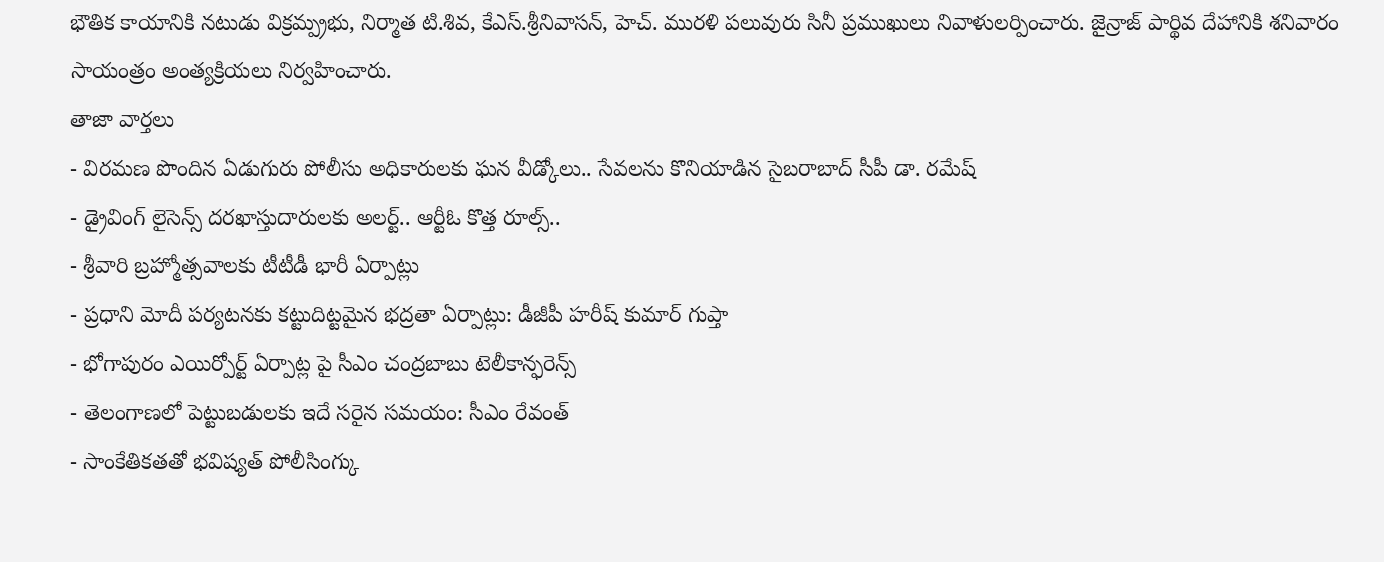భౌతిక కాయానికి నటుడు విక్రమ్ప్రభు, నిర్మాత టి.శివ, కేఎస్.శ్రీనివాసన్, హెచ్. మురళి పలువురు సినీ ప్రముఖులు నివాళులర్పించారు. జైన్రాజ్ పార్థివ దేహానికి శనివారం సాయంత్రం అంత్యక్రియలు నిర్వహించారు.
తాజా వార్తలు
- విరమణ పొందిన ఏడుగురు పోలీసు అధికారులకు ఘన వీడ్కోలు.. సేవలను కొనియాడిన సైబరాబాద్ సీపీ డా. రమేష్
- డ్రైవింగ్ లైసెన్స్ దరఖాస్తుదారులకు అలర్ట్.. ఆర్టీఓ కొత్త రూల్స్..
- శ్రీవారి బ్రహ్మోత్సవాలకు టీటీడీ భారీ ఏర్పాట్లు
- ప్రధాని మోదీ పర్యటనకు కట్టుదిట్టమైన భద్రతా ఏర్పాట్లు: డీజీపీ హరీష్ కుమార్ గుప్తా
- భోగాపురం ఎయిర్పోర్ట్ ఏర్పాట్ల పై సీఎం చంద్రబాబు టెలీకాన్ఫరెన్స్
- తెలంగాణలో పెట్టుబడులకు ఇదే సరైన సమయం: సీఎం రేవంత్
- సాంకేతికతతో భవిష్యత్ పోలీసింగ్కు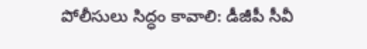పోలీసులు సిద్ధం కావాలి: డీజీపీ సీవీ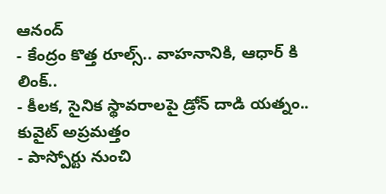ఆనంద్
- కేంద్రం కొత్త రూల్స్.. వాహనానికి, ఆధార్ కి లింక్..
- కీలక, సైనిక స్థావరాలపై డ్రోన్ దాడి యత్నం.. కువైట్ అప్రమత్తం
- పాస్పోర్టు నుంచి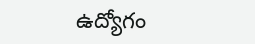ఉద్యోగం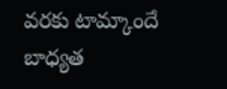వరకు టామ్కాందే బాధ్యత